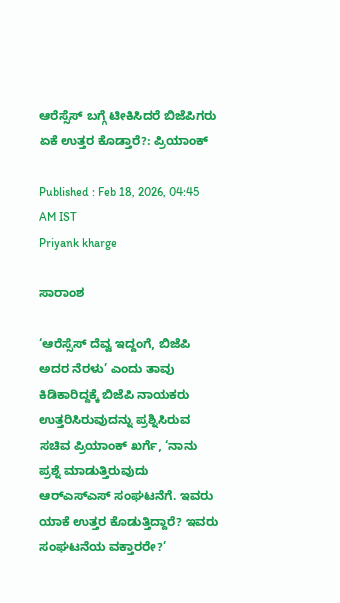ಆರೆಸ್ಸೆಸ್‌ ಬಗ್ಗೆ ಟೀಕಿಸಿದರೆ ಬಿಜೆಪಿಗರು ಏಕೆ ಉತ್ತರ ಕೊಡ್ತಾರೆ?: ಪ್ರಿಯಾಂಕ್‌

Published : Feb 18, 2026, 04:45 AM IST
Priyank kharge

ಸಾರಾಂಶ

‘ಆರೆಸ್ಸೆಸ್‌ ದೆವ್ವ ಇದ್ದಂಗೆ, ಬಿಜೆಪಿ ಅದರ ನೆರಳು’ ಎಂದು ತಾವು ಕಿಡಿಕಾರಿದ್ದಕ್ಕೆ ಬಿಜೆಪಿ ನಾಯಕರು ಉತ್ತರಿಸಿರುವುದನ್ನು ಪ್ರಶ್ನಿಸಿರುವ ಸಚಿವ ಪ್ರಿಯಾಂಕ್ ಖರ್ಗೆ, ‘ನಾನು ಪ್ರಶ್ನೆ ಮಾಡುತ್ತಿರುವುದು ಆರ್‌ಎಸ್‌ಎಸ್‌ ಸಂಘಟನೆಗೆ. ಇವರು ಯಾಕೆ ಉತ್ತರ ಕೊಡುತ್ತಿದ್ದಾರೆ? ಇವರು ಸಂಘಟನೆಯ ವಕ್ತಾರರೇ?’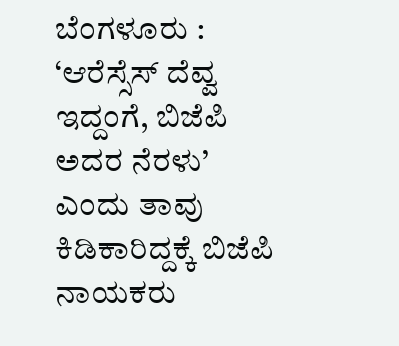ಬೆಂಗಳೂರು : ‘ಆರೆಸ್ಸೆಸ್‌ ದೆವ್ವ ಇದ್ದಂಗೆ, ಬಿಜೆಪಿ ಅದರ ನೆರಳು’ ಎಂದು ತಾವು ಕಿಡಿಕಾರಿದ್ದಕ್ಕೆ ಬಿಜೆಪಿ ನಾಯಕರು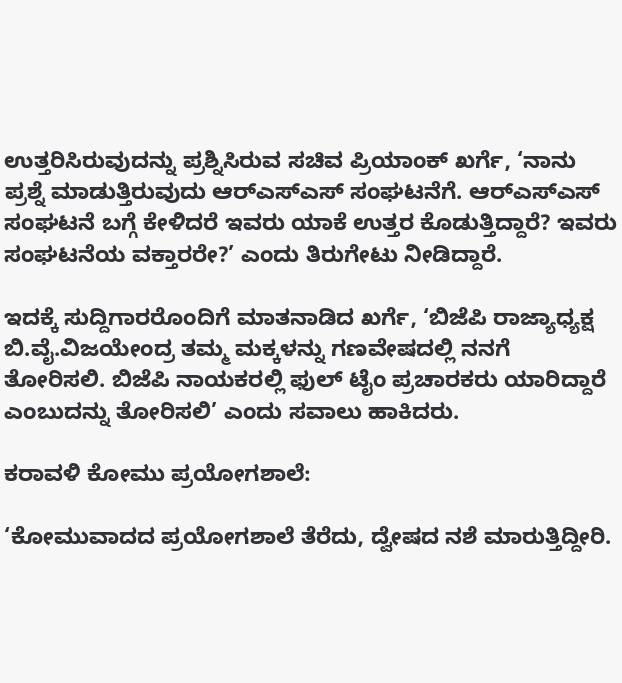ಉತ್ತರಿಸಿರುವುದನ್ನು ಪ್ರಶ್ನಿಸಿರುವ ಸಚಿವ ಪ್ರಿಯಾಂಕ್ ಖರ್ಗೆ, ‘ನಾನು ಪ್ರಶ್ನೆ ಮಾಡುತ್ತಿರುವುದು ಆರ್‌ಎಸ್‌ಎಸ್‌ ಸಂಘಟನೆಗೆ. ಆರ್‌ಎಸ್‌ಎಸ್‌ ಸಂಘಟನೆ ಬಗ್ಗೆ ಕೇಳಿದರೆ ಇವರು ಯಾಕೆ ಉತ್ತರ ಕೊಡುತ್ತಿದ್ದಾರೆ? ಇವರು ಸಂಘಟನೆಯ ವಕ್ತಾರರೇ?’ ಎಂದು ತಿರುಗೇಟು ನೀಡಿದ್ದಾರೆ.

ಇದಕ್ಕೆ ಸುದ್ದಿಗಾರರೊಂದಿಗೆ ಮಾತನಾಡಿದ ಖರ್ಗೆ, ‘ಬಿಜೆಪಿ ರಾಜ್ಯಾಧ್ಯಕ್ಷ ಬಿ.ವೈ.ವಿಜಯೇಂದ್ರ ತಮ್ಮ ಮಕ್ಕಳನ್ನು ಗಣವೇಷದಲ್ಲಿ ನನಗೆ ತೋರಿಸಲಿ. ಬಿಜೆಪಿ ನಾಯಕರಲ್ಲಿ ಫುಲ್‌ ಟೈಂ ಪ್ರಚಾರಕರು ಯಾರಿದ್ದಾರೆ ಎಂಬುದನ್ನು ತೋರಿಸಲಿ’ ಎಂದು ಸವಾಲು ಹಾಕಿದರು.

ಕರಾವಳಿ ಕೋಮು ಪ್ರಯೋಗಶಾಲೆ:

‘ಕೋಮುವಾದದ ಪ್ರಯೋಗಶಾಲೆ ತೆರೆದು, ದ್ವೇಷದ ನಶೆ ಮಾರುತ್ತಿದ್ದೀರಿ.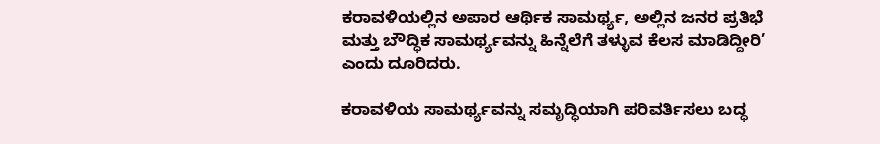ಕರಾವಳಿಯಲ್ಲಿನ ಅಪಾರ ಆರ್ಥಿಕ ಸಾಮರ್ಥ್ಯ, ಅಲ್ಲಿನ ಜನರ ಪ್ರತಿಭೆ ಮತ್ತು ಬೌದ್ಧಿಕ ಸಾಮರ್ಥ್ಯವನ್ನು ಹಿನ್ನೆಲೆಗೆ ತಳ್ಳುವ ಕೆಲಸ ಮಾಡಿದ್ದೀರಿ’ ಎಂದು ದೂರಿದರು.

ಕರಾವಳಿಯ ಸಾಮರ್ಥ್ಯವನ್ನು ಸಮೃದ್ಧಿಯಾಗಿ ಪರಿವರ್ತಿಸಲು ಬದ್ಧ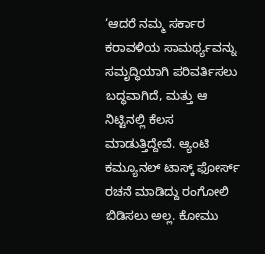‘ಆದರೆ ನಮ್ಮ ಸರ್ಕಾರ ಕರಾವಳಿಯ ಸಾಮರ್ಥ್ಯವನ್ನು ಸಮೃದ್ಧಿಯಾಗಿ ಪರಿವರ್ತಿಸಲು ಬದ್ಧವಾಗಿದೆ, ಮತ್ತು ಆ ನಿಟ್ಟಿನಲ್ಲಿ ಕೆಲಸ ಮಾಡುತ್ತಿದ್ದೇವೆ. ಆ್ಯಂಟಿ ಕಮ್ಯೂನಲ್ ಟಾಸ್ಕ್ ಫೋರ್ಸ್ ರಚನೆ ಮಾಡಿದ್ದು ರಂಗೋಲಿ ಬಿಡಿಸಲು ಅಲ್ಲ. ಕೋಮು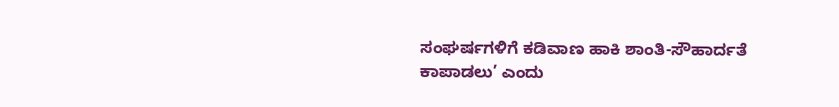ಸಂಘರ್ಷಗಳಿಗೆ ಕಡಿವಾಣ ಹಾಕಿ ಶಾಂತಿ-ಸೌಹಾರ್ದತೆ ಕಾಪಾಡಲು’ ಎಂದು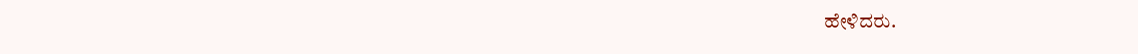ಹೇಳಿದರು.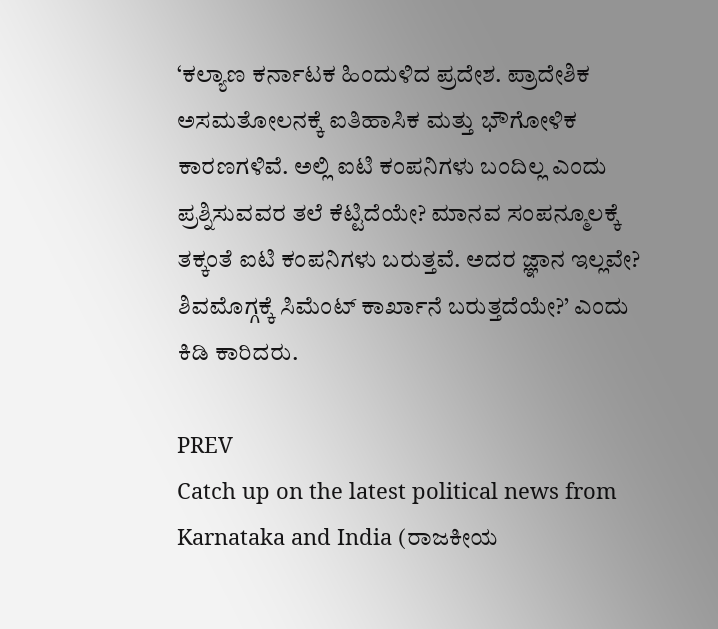‘ಕಲ್ಯಾಣ ಕರ್ನಾಟಕ ಹಿಂದುಳಿದ ಪ್ರದೇಶ. ಪ್ರಾದೇಶಿಕ ಅಸಮತೋಲನಕ್ಕೆ ಐತಿಹಾಸಿಕ ಮತ್ತು ಭೌಗೋಳಿಕ ಕಾರಣಗಳಿವೆ. ಅಲ್ಲಿ ಐಟಿ ಕಂಪನಿಗಳು ಬಂದಿಲ್ಲ ಎಂದು ಪ್ರಶ್ನಿಸುವವರ ತಲೆ ಕೆಟ್ಟಿದೆಯೇ? ಮಾನವ ಸಂಪನ್ಮೂಲಕ್ಕೆ ತಕ್ಕಂತೆ ಐಟಿ ಕಂಪನಿಗಳು ಬರುತ್ತವೆ. ಅದರ ಜ್ಞಾನ ಇಲ್ಲವೇ? ಶಿವಮೊಗ್ಗಕ್ಕೆ ಸಿಮೆಂಟ್‌ ಕಾರ್ಖಾನೆ ಬರುತ್ತದೆಯೇ?’ ಎಂದು ಕಿಡಿ ಕಾರಿದರು.

PREV
Catch up on the latest political news from Karnataka and India (ರಾಜಕೀಯ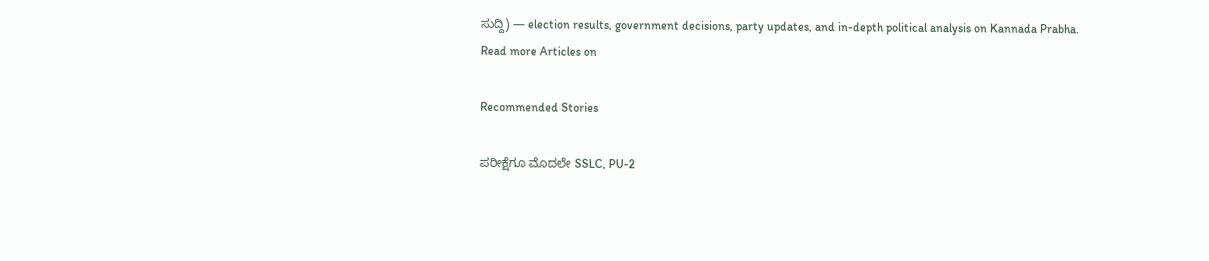ಸುದ್ದಿ) — election results, government decisions, party updates, and in-depth political analysis on Kannada Prabha.
Read more Articles on

Recommended Stories

ಪರೀಕ್ಷೆಗೂ ಮೊದಲೇ SSLC, PU-2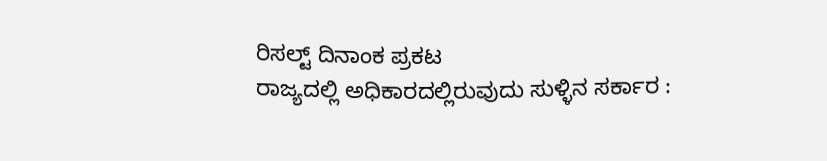ರಿಸಲ್ಟ್‌ ದಿನಾಂಕ ಪ್ರಕಟ
ರಾಜ್ಯದಲ್ಲಿ ಅಧಿಕಾರದಲ್ಲಿರುವುದು ಸುಳ್ಳಿನ ಸರ್ಕಾರ :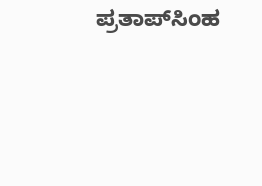ಪ್ರತಾಪ್‌ಸಿಂಹ